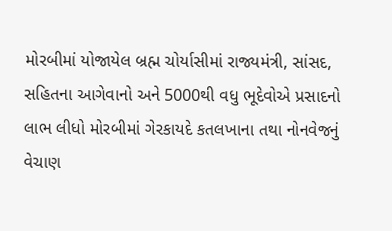મોરબીમાં યોજાયેલ બ્રહ્મ ચોર્યાસીમાં રાજ્યમંત્રી, સાંસદ, સહિતના આગેવાનો અને 5000થી વધુ ભૂદેવોએ પ્રસાદનો લાભ લીધો મોરબીમાં ગેરકાયદે કતલખાના તથા નોનવેજનું વેચાણ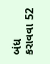બંધ કરાવવા 52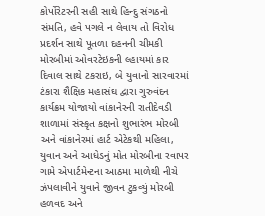કોર્પોરેટરની સહી સાથે હિન્દુ સંગઠનો સંમતિ, હવે પગલે ન લેવાય તો વિરોધ પ્રદર્શન સાથે પૂતળા દહનની ચીમકી મોરબીમાં ઓવરટેઇકની લ્હાયમાં કાર દિવાલ સાથે ટકરાઇ, બે યુવાનો સારવારમાં ટંકારા શૈક્ષિક મહાસંઘ દ્વારા ગુરુવંદન કાર્યક્રમ યોજાયો વાંકાનેરની રાતીદેવડી શાળામાં સંસ્કૃત કક્ષનો શુભારંભ મોરબી અને વાંકાનેરમાં હાર્ટ એટેકથી મહિલા, યુવાન અને આધેડનું મોત મોરબીના રવાપર ગામે એપાર્ટમેન્ટના આઠમા માળેથી નીચે ઝંપલાવીને યુવાને જીવન ટુકવ્યું મોરબી હળવદ અને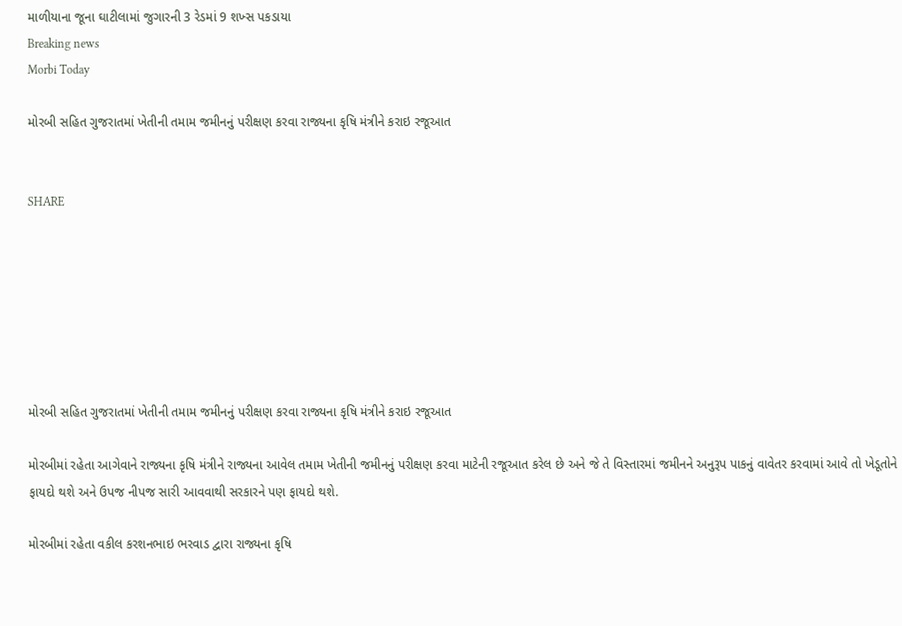માળીયાના જૂના ઘાટીલામાં જુગારની 3 રેડમાં 9 શખ્સ પકડાયા
Breaking news
Morbi Today

મોરબી સહિત ગુજરાતમાં ખેતીની તમામ જમીનનું પરીક્ષણ કરવા રાજ્યના કૃષિ મંત્રીને કરાઇ રજૂઆત


SHARE







મોરબી સહિત ગુજરાતમાં ખેતીની તમામ જમીનનું પરીક્ષણ કરવા રાજ્યના કૃષિ મંત્રીને કરાઇ રજૂઆત

મોરબીમાં રહેતા આગેવાને રાજ્યના કૃષિ મંત્રીને રાજ્યના આવેલ તમામ ખેતીની જમીનનું પરીક્ષણ કરવા માટેની રજૂઆત કરેલ છે અને જે તે વિસ્તારમાં જમીનને અનુરૂપ પાકનું વાવેતર કરવામાં આવે તો ખેડૂતોને ફાયદો થશે અને ઉપજ નીપજ સારી આવવાથી સરકારને પણ ફાયદો થશે.

મોરબીમાં રહેતા વકીલ કરશનભાઇ ભરવાડ દ્વારા રાજ્યના કૃષિ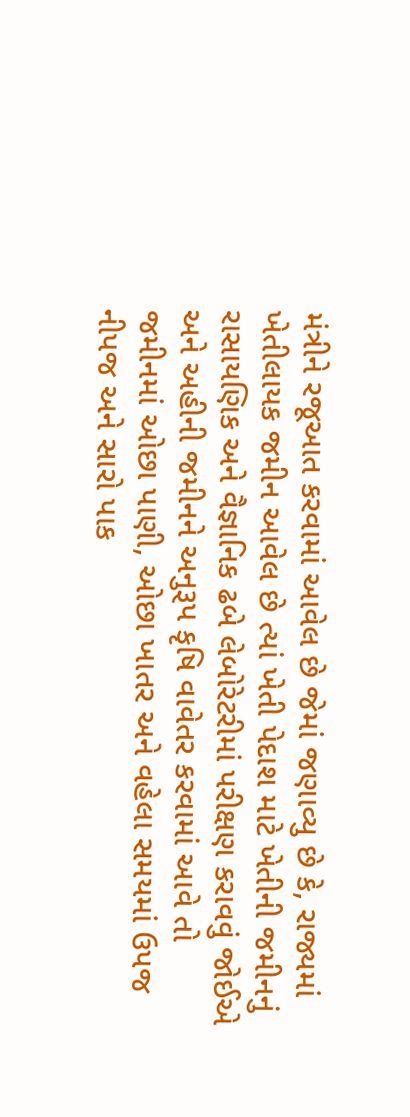મંત્રીને રજૂઆત કરવામાં આવેલ છે જેમાં જણાવ્યુ છે કે, રાજ્યમાં ખેતીલાયક જમીન આવેલ છે ત્યાં ખેતી પેદાશ માટે ખેતીની જમીનનું રાસાયણિક અને વૈજ્ઞાનિક ઢબે લેબોરેટરીમાં પરીક્ષણ કરાવવું જોઈએ અને અહીની જમીનને અનુરૂપ કૃષિ વાવેતર કરવામાં આવે તો જમીનમાં ઓછા પાણી, ઓછા ખાતર અને વહેલા સમયમાં ઉપજ નીપજ અને સારો પાક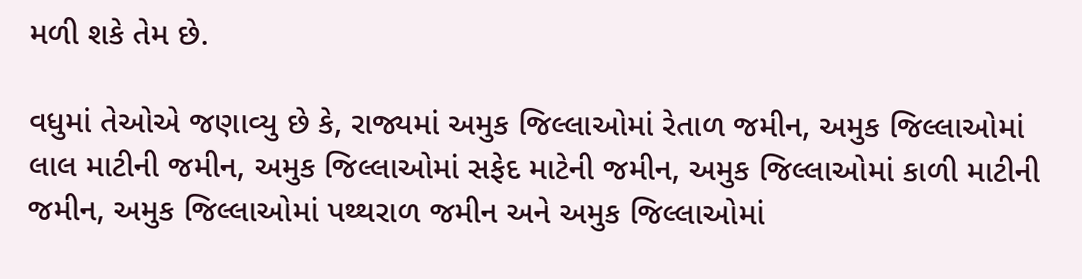મળી શકે તેમ છે.

વધુમાં તેઓએ જણાવ્યુ છે કે, રાજ્યમાં અમુક જિલ્લાઓમાં રેતાળ જમીન, અમુક જિલ્લાઓમાં લાલ માટીની જમીન, અમુક જિલ્લાઓમાં સફેદ માટેની જમીન, અમુક જિલ્લાઓમાં કાળી માટીની જમીન, અમુક જિલ્લાઓમાં પથ્થરાળ જમીન અને અમુક જિલ્લાઓમાં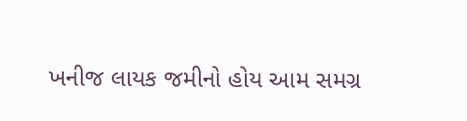ખનીજ લાયક જમીનો હોય આમ સમગ્ર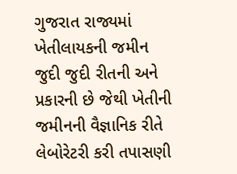ગુજરાત રાજ્યમાં ખેતીલાયકની જમીન જુદી જુદી રીતની અને પ્રકારની છે જેથી ખેતીની જમીનની વૈજ્ઞાનિક રીતે લેબોરેટરી કરી તપાસણી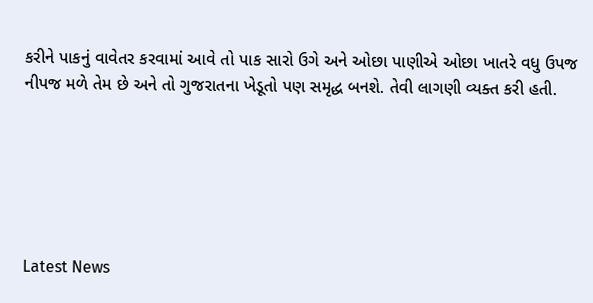કરીને પાકનું વાવેતર કરવામાં આવે તો પાક સારો ઉગે અને ઓછા પાણીએ ઓછા ખાતરે વધુ ઉપજ નીપજ મળે તેમ છે અને તો ગુજરાતના ખેડૂતો પણ સમૃદ્ધ બનશે. તેવી લાગણી વ્યક્ત કરી હતી.






Latest News